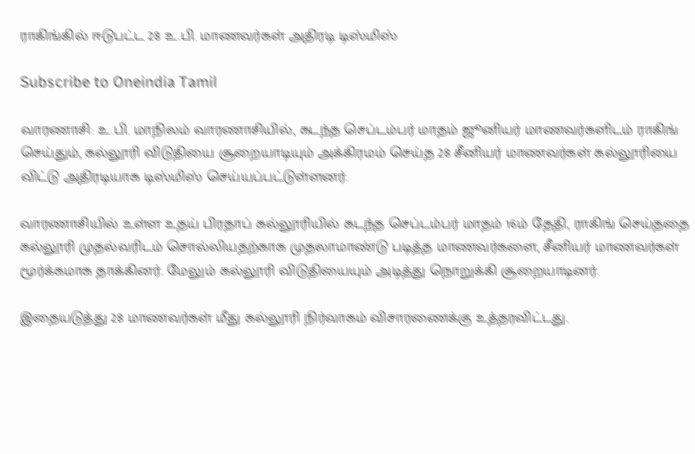ராகிங்கில் ஈடுபட்ட 28 உ.பி. மாணவர்கள் அதிரடி டிஸ்மிஸ்

Subscribe to Oneindia Tamil

வாரணாசி: உ.பி. மாநிலம் வாரணாசியில், கடந்த செப்டம்பர் மாதம் ஜூனியர் மாணவர்களிடம் ராகிங் செய்தும், கல்லூரி விடுதியை சூறையாடியும் அக்கிரமம் செய்த 28 சீனியர் மாணவர்கள் கல்லூரியை விட்டு அதிரடியாக டிஸ்மிஸ் செய்யப்பட்டுள்ளனர்.

வாரணாசியில் உள்ள உதய் பிரதாப் கல்லூரியில் கடந்த செப்டம்பர் மாதம் 16ம் தேதி, ராகிங் செய்ததை கல்லூரி முதல்வரிடம் சொல்லியதற்காக முதலாமாண்டு படித்த மாணவர்களை, சீனியர் மாணவர்கள் மூர்க்கமாக தாக்கினர். மேலும் கல்லூரி விடுதியையும் அடித்து நொறுக்கி சூறையாடினர்.

இதையடுத்து 28 மாணவர்கள் மீது கல்லூரி நிர்வாகம் விசாரணைக்கு உத்தரவிட்டது.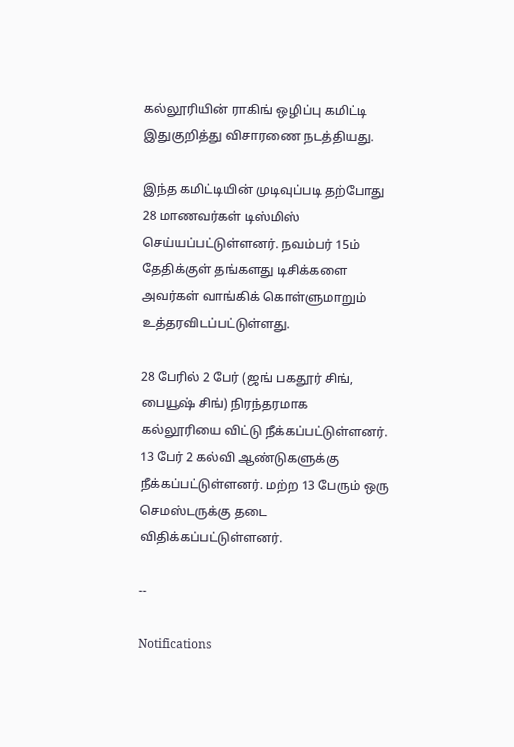கல்லூரியின் ராகிங் ஒழிப்பு கமிட்டி இதுகுறித்து விசாரணை நடத்தியது.

இந்த கமிட்டியின் முடிவுப்படி தற்போது 28 மாணவர்கள் டிஸ்மிஸ் செய்யப்பட்டுள்ளனர். நவம்பர் 15ம் தேதிக்குள் தங்களது டிசிக்களை அவர்கள் வாங்கிக் கொள்ளுமாறும் உத்தரவிடப்பட்டுள்ளது.

28 பேரில் 2 பேர் (ஜங் பகதூர் சிங், பையூஷ் சிங்) நிரந்தரமாக கல்லூரியை விட்டு நீக்கப்பட்டுள்ளனர். 13 பேர் 2 கல்வி ஆண்டுகளுக்கு நீக்கப்பட்டுள்ளனர். மற்ற 13 பேரும் ஒரு செமஸ்டருக்கு தடை விதிக்கப்பட்டுள்ளனர்.

--

Notifications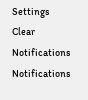Settings
Clear Notifications
Notifications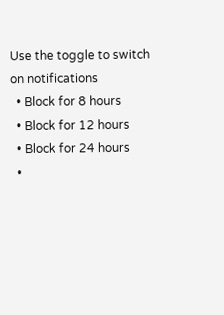Use the toggle to switch on notifications
  • Block for 8 hours
  • Block for 12 hours
  • Block for 24 hours
  •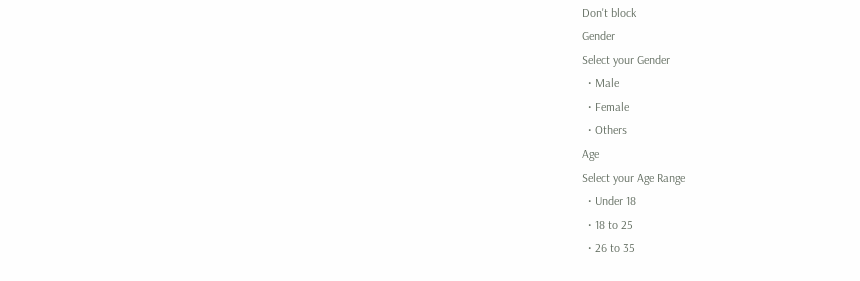Don't block
Gender
Select your Gender
  • Male
  • Female
  • Others
Age
Select your Age Range
  • Under 18
  • 18 to 25
  • 26 to 35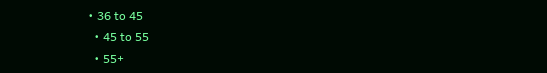• 36 to 45
  • 45 to 55
  • 55+